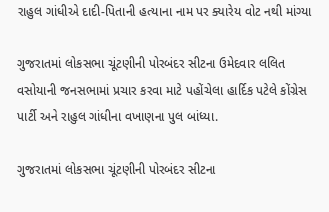રાહુલ ગાંધીએ દાદી-પિતાની હત્યાના નામ પર ક્યારેય વોટ નથી માંગ્યા

ગુજરાતમાં લોકસભા ચૂંટણીની પોરબંદર સીટના ઉમેદવાર લલિત વસોયાની જનસભામાં પ્રચાર કરવા માટે પહોંચેલા હાર્દિક પટેલે કોંગ્રેસ પાર્ટી અને રાહુલ ગાંધીના વખાણના પુલ બાંધ્યા.

ગુજરાતમાં લોકસભા ચૂંટણીની પોરબંદર સીટના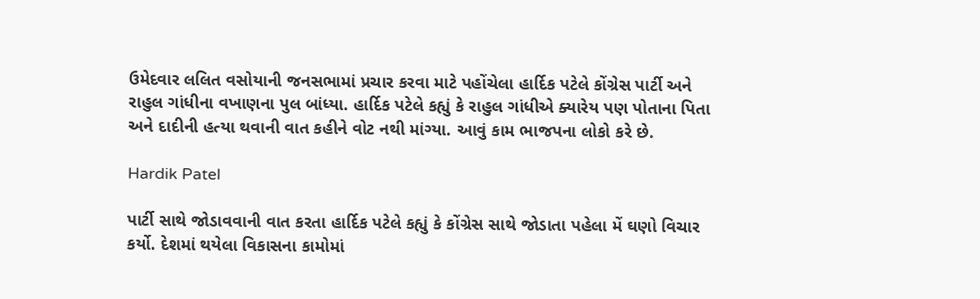ઉમેદવાર લલિત વસોયાની જનસભામાં પ્રચાર કરવા માટે પહોંચેલા હાર્દિક પટેલે કોંગ્રેસ પાર્ટી અને રાહુલ ગાંધીના વખાણના પુલ બાંધ્યા. હાર્દિક પટેલે કહ્યું કે રાહુલ ગાંધીએ ક્યારેય પણ પોતાના પિતા અને દાદીની હત્યા થવાની વાત કહીને વોટ નથી માંગ્યા. આવું કામ ભાજપના લોકો કરે છે.

Hardik Patel

પાર્ટી સાથે જોડાવવાની વાત કરતા હાર્દિક પટેલે કહ્યું કે કોંગ્રેસ સાથે જોડાતા પહેલા મેં ઘણો વિચાર કર્યો. દેશમાં થયેલા વિકાસના કામોમાં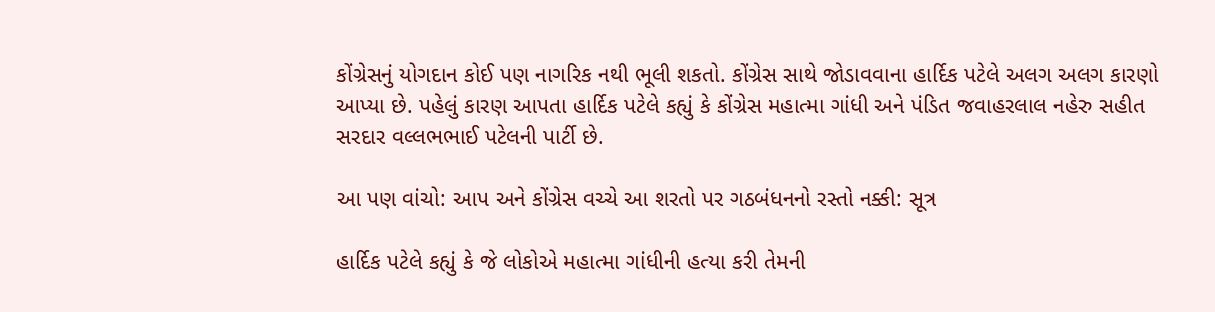કોંગ્રેસનું યોગદાન કોઈ પણ નાગરિક નથી ભૂલી શકતો. કોંગ્રેસ સાથે જોડાવવાના હાર્દિક પટેલે અલગ અલગ કારણો આપ્યા છે. પહેલું કારણ આપતા હાર્દિક પટેલે કહ્યું કે કોંગ્રેસ મહાત્મા ગાંધી અને પંડિત જવાહરલાલ નહેરુ સહીત સરદાર વલ્લભભાઈ પટેલની પાર્ટી છે.

આ પણ વાંચો: આપ અને કોંગ્રેસ વચ્ચે આ શરતો પર ગઠબંધનનો રસ્તો નક્કી: સૂત્ર

હાર્દિક પટેલે કહ્યું કે જે લોકોએ મહાત્મા ગાંધીની હત્યા કરી તેમની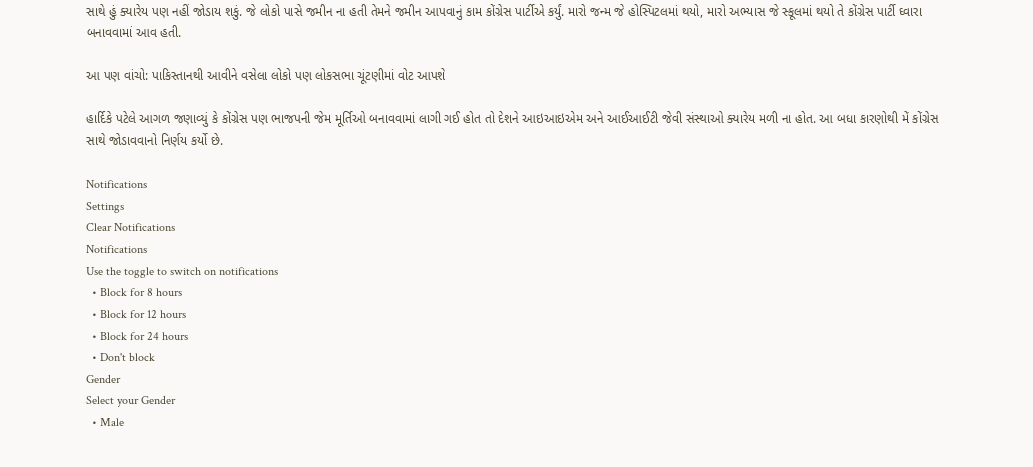સાથે હું ક્યારેય પણ નહીં જોડાય શકું. જે લોકો પાસે જમીન ના હતી તેમને જમીન આપવાનું કામ કોંગ્રેસ પાર્ટીએ કર્યું. મારો જન્મ જે હોસ્પિટલમાં થયો, મારો અભ્યાસ જે સ્કૂલમાં થયો તે કોંગ્રેસ પાર્ટી ઘ્વારા બનાવવામાં આવ હતી.

આ પણ વાંચો: પાકિસ્તાનથી આવીને વસેલા લોકો પણ લોકસભા ચૂંટણીમાં વોટ આપશે

હાર્દિકે પટેલે આગળ જણાવ્યું કે કોંગ્રેસ પણ ભાજપની જેમ મૂર્તિઓ બનાવવામાં લાગી ગઈ હોત તો દેશને આઇઆઇએમ અને આઈઆઈટી જેવી સંસ્થાઓ ક્યારેય મળી ના હોત. આ બધા કારણોથી મેં કોંગ્રેસ સાથે જોડાવવાનો નિર્ણય કર્યો છે.

Notifications
Settings
Clear Notifications
Notifications
Use the toggle to switch on notifications
  • Block for 8 hours
  • Block for 12 hours
  • Block for 24 hours
  • Don't block
Gender
Select your Gender
  • Male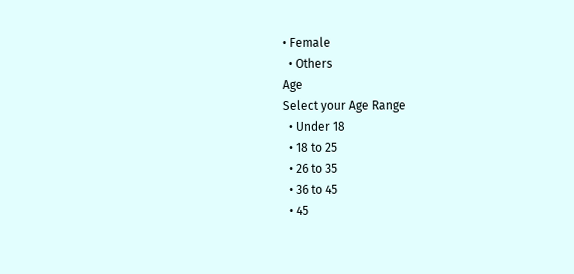• Female
  • Others
Age
Select your Age Range
  • Under 18
  • 18 to 25
  • 26 to 35
  • 36 to 45
  • 45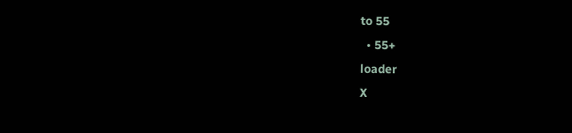to 55
  • 55+
loader
X